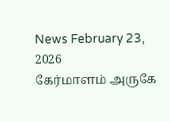News February 23, 2026
கேர்மாளம் அருகே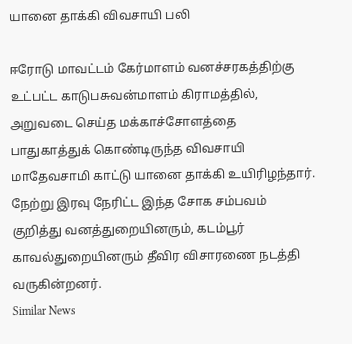யானை தாக்கி விவசாயி பலி

ஈரோடு மாவட்டம் கேர்மாளம் வனச்சரகத்திற்கு உட்பட்ட காடுபசுவன்மாளம் கிராமத்தில், அறுவடை செய்த மக்காச்சோளத்தை பாதுகாத்துக் கொண்டிருந்த விவசாயி மாதேவசாமி காட்டு யானை தாக்கி உயிரிழந்தார். நேற்று இரவு நேரிட்ட இந்த சோக சம்பவம் குறித்து வனத்துறையினரும், கடம்பூர் காவல்துறையினரும் தீவிர விசாரணை நடத்தி வருகின்றனர்.
Similar News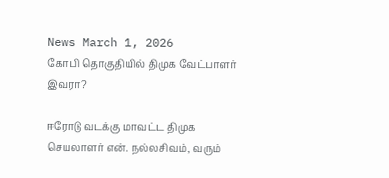News March 1, 2026
கோபி தொகுதியில் திமுக வேட்பாளர் இவரா?

ஈரோடு வடக்கு மாவட்ட திமுக செயலாளர் என். நல்லசிவம், வரும்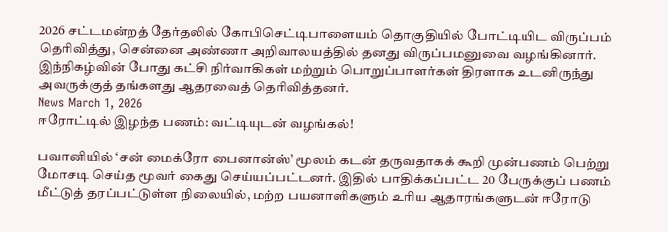2026 சட்டமன்றத் தேர்தலில் கோபிசெட்டிபாளையம் தொகுதியில் போட்டியிட விருப்பம் தெரிவித்து, சென்னை அண்ணா அறிவாலயத்தில் தனது விருப்பமனுவை வழங்கினார். இந்நிகழ்வின் போது கட்சி நிர்வாகிகள் மற்றும் பொறுப்பாளர்கள் திரளாக உடனிருந்து அவருக்குத் தங்களது ஆதரவைத் தெரிவித்தனர்.
News March 1, 2026
ஈரோட்டில் இழந்த பணம்: வட்டியுடன் வழங்கல்!

பவானியில் ‘சன் மைக்ரோ பைனான்ஸ்’ மூலம் கடன் தருவதாகக் கூறி முன்பணம் பெற்று மோசடி செய்த மூவர் கைது செய்யப்பட்டனர். இதில் பாதிக்கப்பட்ட 20 பேருக்குப் பணம் மீட்டுத் தரப்பட்டுள்ள நிலையில், மற்ற பயனாளிகளும் உரிய ஆதாரங்களுடன் ஈரோடு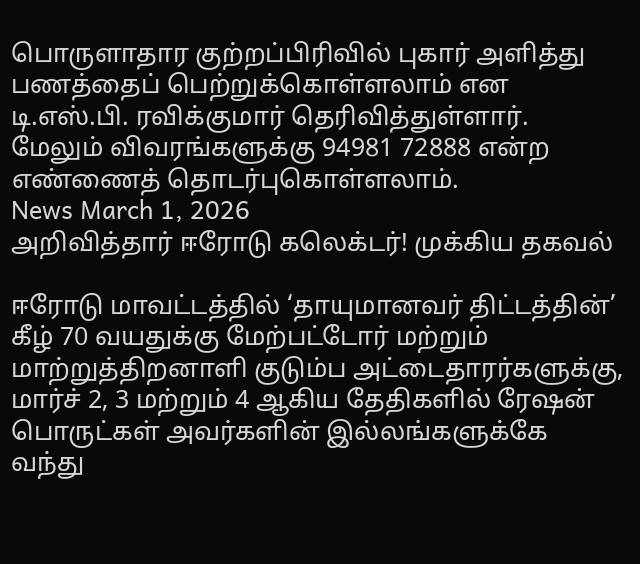பொருளாதார குற்றப்பிரிவில் புகார் அளித்து பணத்தைப் பெற்றுக்கொள்ளலாம் என டி.எஸ்.பி. ரவிக்குமார் தெரிவித்துள்ளார். மேலும் விவரங்களுக்கு 94981 72888 என்ற எண்ணைத் தொடர்புகொள்ளலாம்.
News March 1, 2026
அறிவித்தார் ஈரோடு கலெக்டர்! முக்கிய தகவல்

ஈரோடு மாவட்டத்தில் ‘தாயுமானவர் திட்டத்தின்’ கீழ் 70 வயதுக்கு மேற்பட்டோர் மற்றும் மாற்றுத்திறனாளி குடும்ப அட்டைதாரர்களுக்கு, மார்ச் 2, 3 மற்றும் 4 ஆகிய தேதிகளில் ரேஷன் பொருட்கள் அவர்களின் இல்லங்களுக்கே வந்து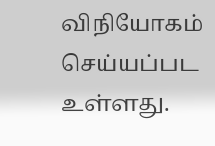விநியோகம் செய்யப்பட உள்ளது.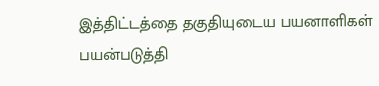இத்திட்டத்தை தகுதியுடைய பயனாளிகள் பயன்படுத்தி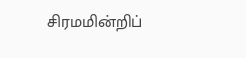சிரமமின்றிப்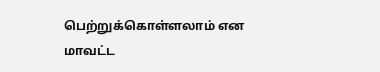பெற்றுக்கொள்ளலாம் என மாவட்ட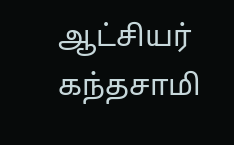ஆட்சியர் கந்தசாமி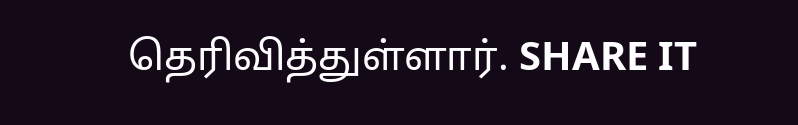தெரிவித்துள்ளார். SHARE IT